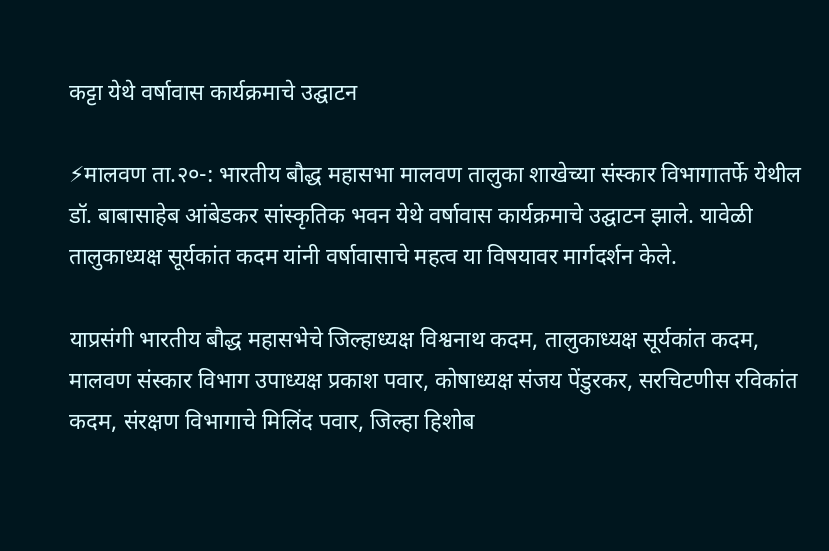कट्टा येथे वर्षावास कार्यक्रमाचे उद्घाटन

⚡मालवण ता.२०-: भारतीय बौद्ध महासभा मालवण तालुका शाखेच्या संस्कार विभागातर्फे येथील डॉ. बाबासाहेब आंबेडकर सांस्कृतिक भवन येथे वर्षावास कार्यक्रमाचे उद्घाटन झाले. यावेळी तालुकाध्यक्ष सूर्यकांत कदम यांनी वर्षावासाचे महत्व या विषयावर मार्गदर्शन केले.

याप्रसंगी भारतीय बौद्ध महासभेचे जिल्हाध्यक्ष विश्वनाथ कदम, तालुकाध्यक्ष सूर्यकांत कदम, मालवण संस्कार विभाग उपाध्यक्ष प्रकाश पवार, कोषाध्यक्ष संजय पेंडुरकर, सरचिटणीस रविकांत कदम, संरक्षण विभागाचे मिलिंद पवार, जिल्हा हिशोब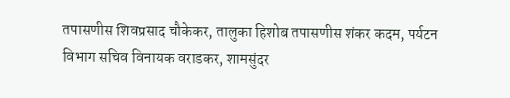तपासणीस शिवप्रसाद चौकेकर, तालुका हिशोब तपासणीस शंकर कदम, पर्यटन विभाग सचिव विनायक वराडकर, शामसुंदर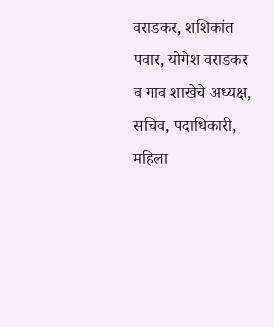वराडकर, शशिकांत पवार, योगेश वराडकर व गाव शाखेचे अध्यक्ष, सचिव, पदाधिकारी, महिला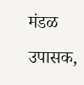मंडळ उपासक,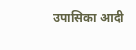उपासिका आदी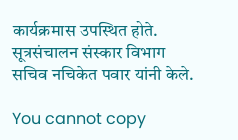कार्यक्रमास उपस्थित होते. सूत्रसंचालन संस्कार विभाग सचिव नचिकेत पवार यांनी केले.

You cannot copy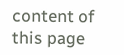content of this page